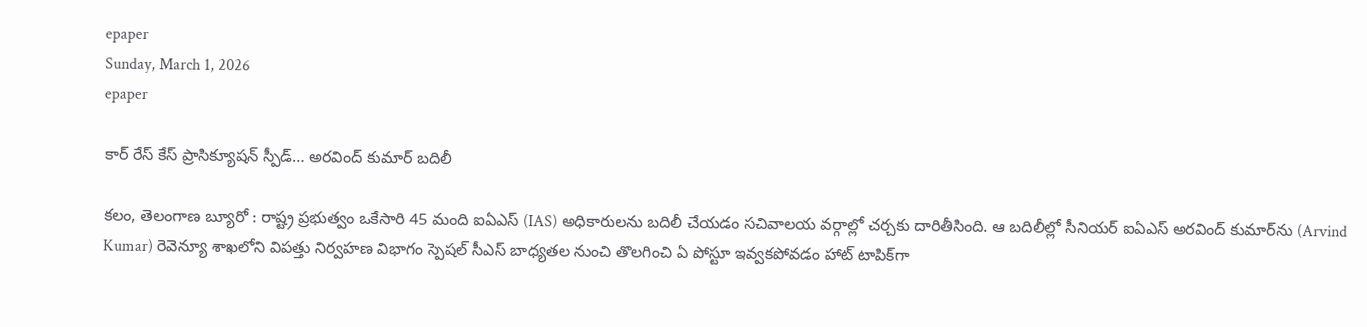epaper
Sunday, March 1, 2026
epaper

కార్ రేస్ కేస్ ప్రాసిక్యూషన్ స్పీడ్… అరవింద్ కుమార్ బదిలీ

కలం, తెలంగాణ బ్యూరో : రాష్ట్ర ప్రభుత్వం ఒకేసారి 45 మంది ఐఏఎస్ (IAS) అధికారులను బదిలీ చేయడం సచివాలయ వర్గాల్లో చర్చకు దారితీసింది. ఆ బదిలీల్లో సీనియర్ ఐఏఎస్ అరవింద్ కుమార్‌ను (Arvind Kumar) రెవెన్యూ శాఖలోని విపత్తు నిర్వహణ విభాగం స్పెషల్ సీఎస్ బాధ్యతల నుంచి తొలగించి ఏ పోస్టూ ఇవ్వకపోవడం హాట్ టాపిక్‌గా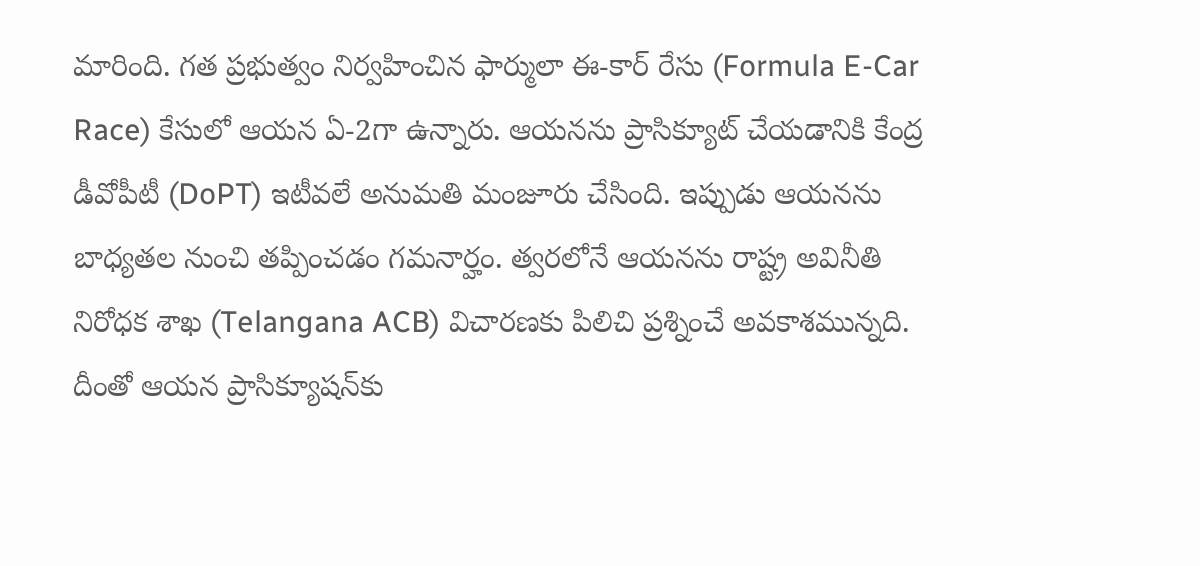మారింది. గత ప్రభుత్వం నిర్వహించిన ఫార్ములా ఈ-కార్ రేసు (Formula E-Car Race) కేసులో ఆయన ఏ-2గా ఉన్నారు. ఆయనను ప్రాసిక్యూట్ చేయడానికి కేంద్ర డీవోపీటీ (DoPT) ఇటీవలే అనుమతి మంజూరు చేసింది. ఇప్పుడు ఆయనను బాధ్యతల నుంచి తప్పించడం గమనార్హం. త్వరలోనే ఆయనను రాష్ట్ర అవినీతి నిరోధక శాఖ (Telangana ACB) విచారణకు పిలిచి ప్రశ్నించే అవకాశమున్నది. దీంతో ఆయన ప్రాసిక్యూషన్‌కు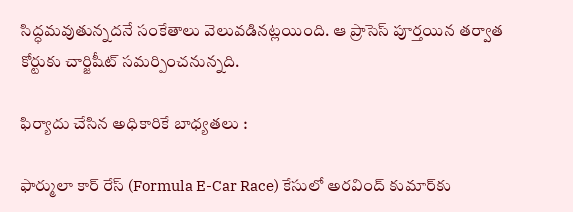సిద్ధమవుతున్నదనే సంకేతాలు వెలువడినట్లయింది. ఆ ప్రాసెస్ పూర్తయిన తర్వాత కోర్టుకు చార్జిషీట్ సమర్పించనున్నది.

ఫిర్యాదు చేసిన అధికారికే బాధ్యతలు :

ఫార్ములా కార్ రేస్ (Formula E-Car Race) కేసులో అరవింద్ కుమార్‌కు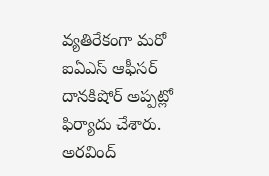వ్యతిరేకంగా మరో ఐఏఎస్ ఆఫీసర్ దానకిషోర్ అప్పట్లో ఫిర్యాదు చేశారు. అరవింద్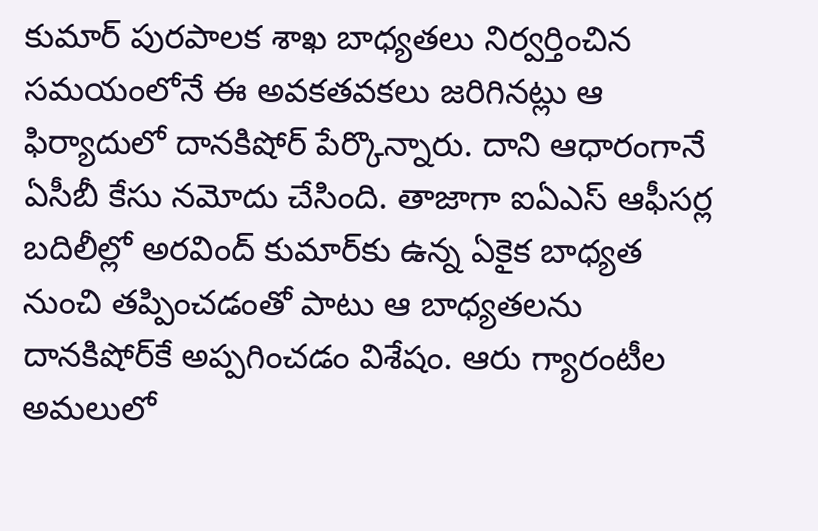కుమార్ పురపాలక శాఖ బాధ్యతలు నిర్వర్తించిన సమయంలోనే ఈ అవకతవకలు జరిగినట్లు ఆ ఫిర్యాదులో దానకిషోర్ పేర్కొన్నారు. దాని ఆధారంగానే ఏసీబీ కేసు నమోదు చేసింది. తాజాగా ఐఏఎస్ ఆఫీసర్ల బదిలీల్లో అరవింద్ కుమార్‌కు ఉన్న ఏకైక బాధ్యత నుంచి తప్పించడంతో పాటు ఆ బాధ్యతలను దానకిషోర్‌కే అప్పగించడం విశేషం. ఆరు గ్యారంటీల అమలులో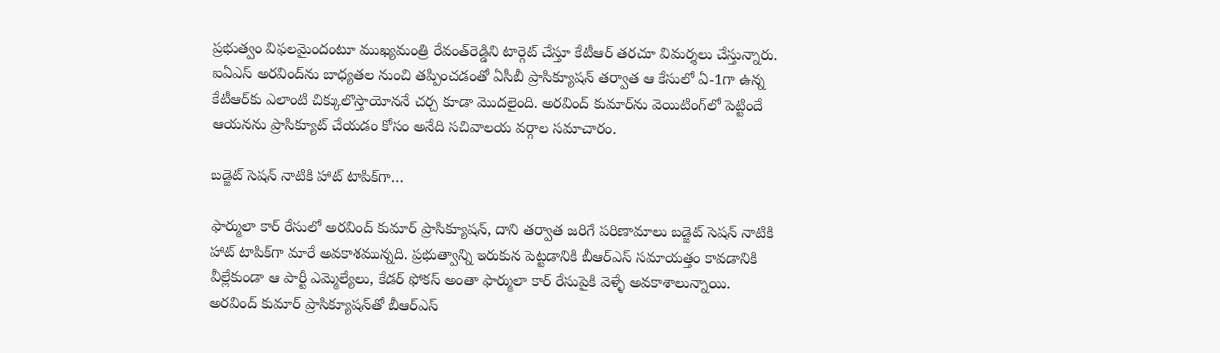ప్రభుత్వం విఫలమైందంటూ ముఖ్యమంత్రి రేవంత్‌రెడ్డిని టార్గెట్ చేస్తూ కేటీఆర్ తరచూ విమర్శలు చేస్తున్నారు. ఐఏఎస్ అరవింద్‌ను బాధ్యతల నుంచి తప్పించడంతో ఏసీబీ ప్రాసిక్యూషన్ తర్వాత ఆ కేసులో ఏ-1గా ఉన్న కేటీఆర్‌కు ఎలాంటి చిక్కులొస్తాయోననే చర్చ కూడా మొదలైంది. అరవింద్ కుమార్‌ను వెయిటింగ్‌లో పెట్టిందే ఆయనను ప్రాసిక్యూట్ చేయడం కోసం అనేది సచివాలయ వర్గాల సమాచారం.

బడ్జెట్ సెషన్ నాటికి హాట్ టాపిక్‌గా…

ఫార్ములా కార్ రేసులో అరవింద్ కుమార్ ప్రాసిక్యూషన్, దాని తర్వాత జరిగే పరిణామాలు బడ్జెట్ సెషన్ నాటికి హాట్ టాపిక్‌గా మారే అవకాశమున్నది. ప్రభుత్వాన్ని ఇరుకున పెట్టడానికి బీఆర్ఎస్ సమాయత్తం కావడానికి వీల్లేకుండా ఆ పార్టీ ఎమ్మెల్యేలు, కేడర్ ఫోకస్ అంతా ఫార్ములా కార్ రేసుపైకి వెళ్ళే అవకాశాలున్నాయి. అరవింద్ కుమార్ ప్రాసిక్యూషన్‌తో బీఆర్ఎస్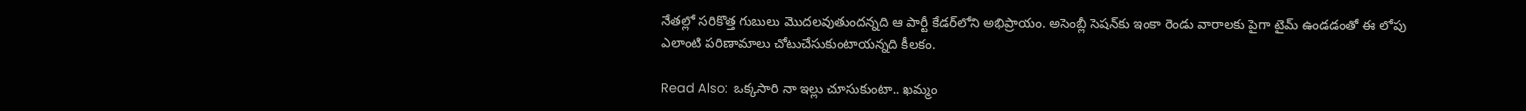నేతల్లో సరికొత్త గుబులు మొదలవుతుందన్నది ఆ పార్టీ కేడర్‌లోని అభిప్రాయం. అసెంబ్లీ సెషన్‌కు ఇంకా రెండు వారాలకు పైగా టైమ్ ఉండడంతో ఈ లోపు ఎలాంటి పరిణామాలు చోటుచేసుకుంటాయన్నది కీలకం.

Read Also:  ఒక్కసారి నా ఇల్లు చూసుకుంటా.. ఖ‌మ్మం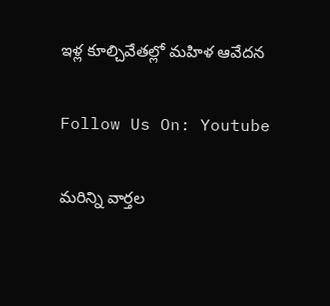ఇళ్ల‌ కూల్చివేత‌ల్లో మ‌హిళ ఆవేద‌న‌

Follow Us On: Youtube

మ‌రిన్ని వార్త‌ల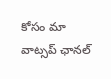కోసం మా వాట్స‌ప్ ఛాన‌ల్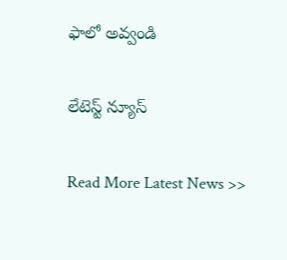ఫాలో అవ్వండి

లేటెస్ట్ న్యూస్‌

Read More Latest News >>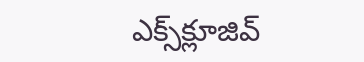ఎక్స్‌క్లూజివ్‌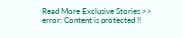Read More Exclusive Stories >>
error: Content is protected !!